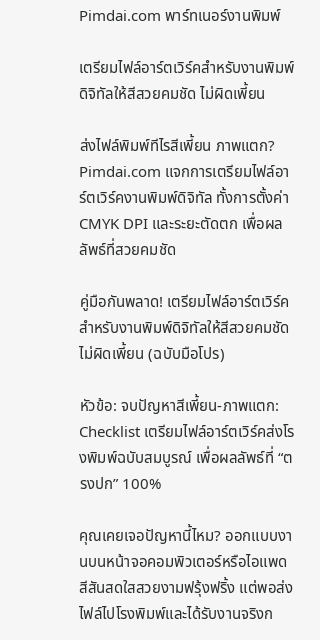Pimdai.com พาร์ทเนอร์งานพิมพ์

เตรียมไฟล์อาร์ตเวิร์คสำหรับงานพิมพ์ดิจิทัลให้สีสวยคมชัด ไม่ผิดเพี้ยน

ส่งไฟล์พิมพ์ทีไรสีเพี้ยน ภาพแตก? Pimdai.com แจกการเตรียมไฟล์อาร์ตเวิร์คงานพิมพ์ดิจิทัล ทั้งการตั้งค่า CMYK DPI และระยะตัดตก เพื่อผลลัพธ์ที่สวยคมชัด

คู่มือกันพลาด! เตรียมไฟล์อาร์ตเวิร์คสำหรับงานพิมพ์ดิจิทัลให้สีสวยคมชัด ไม่ผิดเพี้ยน (ฉบับมือโปร)

หัวข้อ: จบปัญหาสีเพี้ยน-ภาพแตก: Checklist เตรียมไฟล์อาร์ตเวิร์คส่งโรงพิมพ์ฉบับสมบูรณ์ เพื่อผลลัพธ์ที่ “ตรงปก” 100%

คุณเคยเจอปัญหานี้ไหม? ออกแบบงานบนหน้าจอคอมพิวเตอร์หรือไอแพด สีสันสดใสสวยงามฟรุ้งฟริ้ง แต่พอส่งไฟล์ไปโรงพิมพ์และได้รับงานจริงก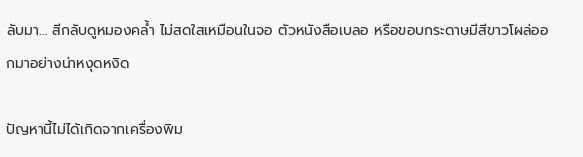ลับมา… สีกลับดูหมองคล้ำ ไม่สดใสเหมือนในจอ ตัวหนังสือเบลอ หรือขอบกระดาษมีสีขาวโผล่ออกมาอย่างน่าหงุดหงิด

ปัญหานี้ไม่ได้เกิดจากเครื่องพิม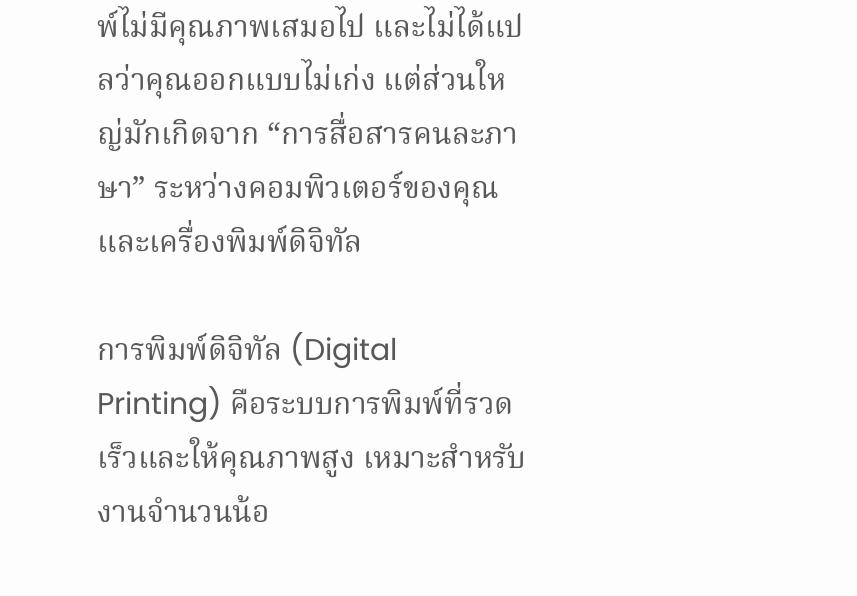พ์ไม่มีคุณภาพเสมอไป และไม่ได้แปลว่าคุณออกแบบไม่เก่ง แต่ส่วนใหญ่มักเกิดจาก “การสื่อสารคนละภาษา” ระหว่างคอมพิวเตอร์ของคุณและเครื่องพิมพ์ดิจิทัล

การพิมพ์ดิจิทัล (Digital Printing) คือระบบการพิมพ์ที่รวดเร็วและให้คุณภาพสูง เหมาะสำหรับงานจำนวนน้อ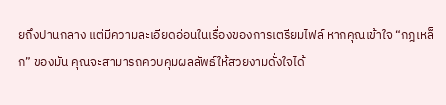ยถึงปานกลาง แต่มีความละเอียดอ่อนในเรื่องของการเตรียมไฟล์ หากคุณเข้าใจ “กฎเหล็ก” ของมัน คุณจะสามารถควบคุมผลลัพธ์ให้สวยงามดั่งใจได้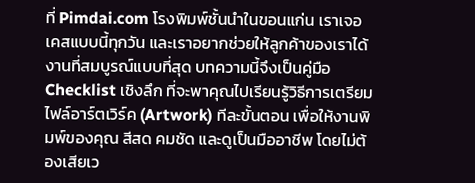ที่ Pimdai.com โรงพิมพ์ชั้นนำในขอนแก่น เราเจอเคสแบบนี้ทุกวัน และเราอยากช่วยให้ลูกค้าของเราได้งานที่สมบูรณ์แบบที่สุด บทความนี้จึงเป็นคู่มือ Checklist เชิงลึก ที่จะพาคุณไปเรียนรู้วิธีการเตรียมไฟล์อาร์ตเวิร์ค (Artwork) ทีละขั้นตอน เพื่อให้งานพิมพ์ของคุณ สีสด คมชัด และดูเป็นมืออาชีพ โดยไม่ต้องเสียเว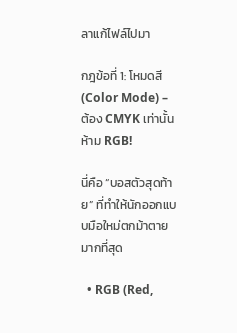ลาแก้ไฟล์ไปมา

กฎข้อที่ 1: โหมดสี (Color Mode) – ต้อง CMYK เท่านั้น ห้าม RGB!

นี่คือ “บอสตัวสุดท้าย” ที่ทำให้นักออกแบบมือใหม่ตกม้าตายมากที่สุด

  • RGB (Red,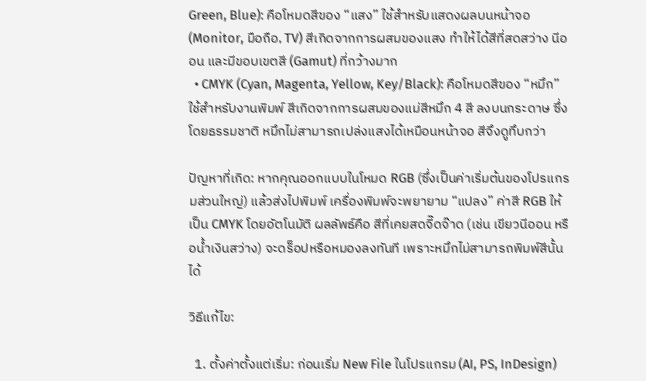Green, Blue): คือโหมดสีของ “แสง” ใช้สำหรับแสดงผลบนหน้าจอ (Monitor, มือถือ, TV) สีเกิดจากการผสมของแสง ทำให้ได้สีที่สดสว่าง นีออน และมีขอบเขตสี (Gamut) ที่กว้างมาก
  • CMYK (Cyan, Magenta, Yellow, Key/Black): คือโหมดสีของ “หมึก” ใช้สำหรับงานพิมพ์ สีเกิดจากการผสมของแม่สีหมึก 4 สี ลงบนกระดาษ ซึ่งโดยธรรมชาติ หมึกไม่สามารถเปล่งแสงได้เหมือนหน้าจอ สีจึงดูทึบกว่า

ปัญหาที่เกิด: หากคุณออกแบบในโหมด RGB (ซึ่งเป็นค่าเริ่มต้นของโปรแกรมส่วนใหญ่) แล้วส่งไปพิมพ์ เครื่องพิมพ์จะพยายาม “แปลง” ค่าสี RGB ให้เป็น CMYK โดยอัตโนมัติ ผลลัพธ์คือ สีที่เคยสดจี๊ดจ๊าด (เช่น เขียวนีออน หรือน้ำเงินสว่าง) จะดร็อปหรือหมองลงทันที เพราะหมึกไม่สามารถพิมพ์สีนั้นได้

วิธีแก้ไข:

  1. ตั้งค่าตั้งแต่เริ่ม: ก่อนเริ่ม New File ในโปรแกรม (AI, PS, InDesign)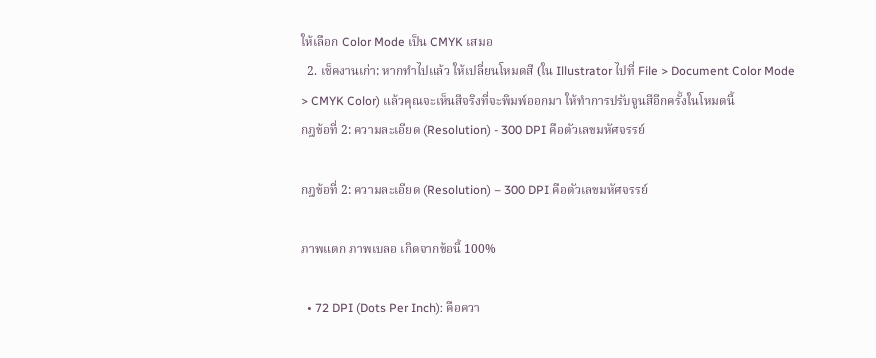ให้เลือก Color Mode เป็น CMYK เสมอ
  2. เช็คงานเก่า: หากทำไปแล้ว ให้เปลี่ยนโหมดสี (ใน Illustrator ไปที่ File > Document Color Mode > CMYK Color) แล้วคุณจะเห็นสีจริงที่จะพิมพ์ออกมา ให้ทำการปรับจูนสีอีกครั้งในโหมดนี้
กฎข้อที่ 2: ความละเอียด (Resolution) - 300 DPI คือตัวเลขมหัศจรรย์

กฎข้อที่ 2: ความละเอียด (Resolution) – 300 DPI คือตัวเลขมหัศจรรย์

ภาพแตก ภาพเบลอ เกิดจากข้อนี้ 100%

  • 72 DPI (Dots Per Inch): คือควา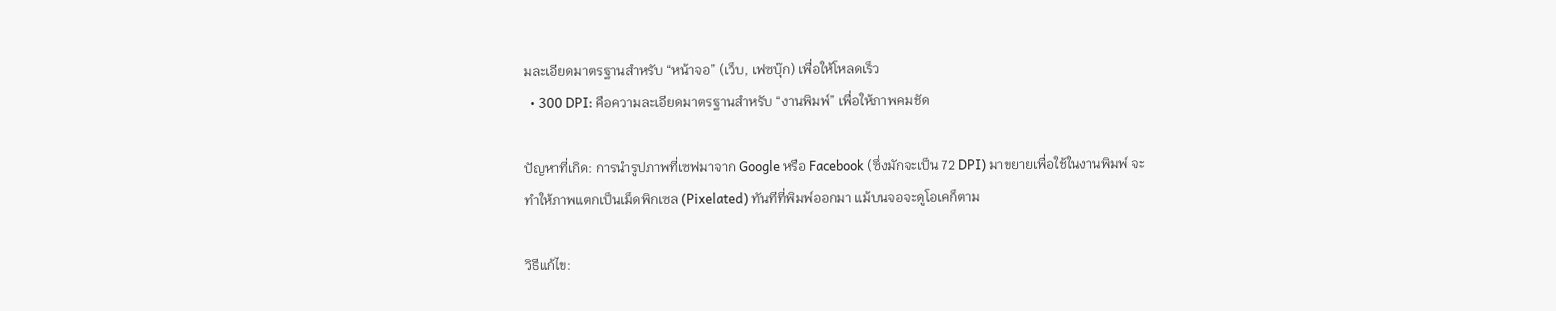มละเอียดมาตรฐานสำหรับ “หน้าจอ” (เว็บ, เฟซบุ๊ก) เพื่อให้โหลดเร็ว
  • 300 DPI: คือความละเอียดมาตรฐานสำหรับ “งานพิมพ์” เพื่อให้ภาพคมชัด

ปัญหาที่เกิด: การนำรูปภาพที่เซฟมาจาก Google หรือ Facebook (ซึ่งมักจะเป็น 72 DPI) มาขยายเพื่อใช้ในงานพิมพ์ จะทำให้ภาพแตกเป็นเม็ดพิกเซล (Pixelated) ทันทีที่พิมพ์ออกมา แม้บนจอจะดูโอเคก็ตาม

วิธีแก้ไข: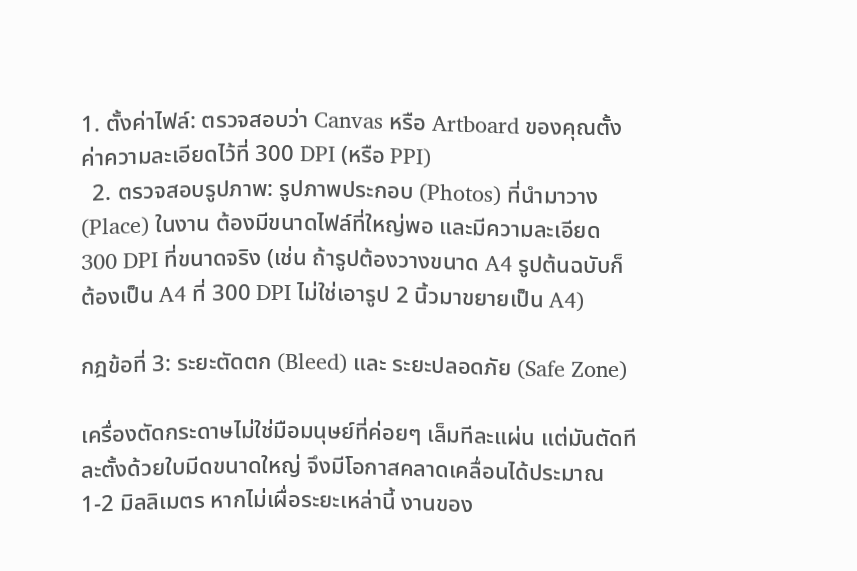1. ตั้งค่าไฟล์: ตรวจสอบว่า Canvas หรือ Artboard ของคุณตั้งค่าความละเอียดไว้ที่ 300 DPI (หรือ PPI)
  2. ตรวจสอบรูปภาพ: รูปภาพประกอบ (Photos) ที่นำมาวาง (Place) ในงาน ต้องมีขนาดไฟล์ที่ใหญ่พอ และมีความละเอียด 300 DPI ที่ขนาดจริง (เช่น ถ้ารูปต้องวางขนาด A4 รูปต้นฉบับก็ต้องเป็น A4 ที่ 300 DPI ไม่ใช่เอารูป 2 นิ้วมาขยายเป็น A4)

กฎข้อที่ 3: ระยะตัดตก (Bleed) และ ระยะปลอดภัย (Safe Zone)

เครื่องตัดกระดาษไม่ใช่มือมนุษย์ที่ค่อยๆ เล็มทีละแผ่น แต่มันตัดทีละตั้งด้วยใบมีดขนาดใหญ่ จึงมีโอกาสคลาดเคลื่อนได้ประมาณ 1-2 มิลลิเมตร หากไม่เผื่อระยะเหล่านี้ งานของ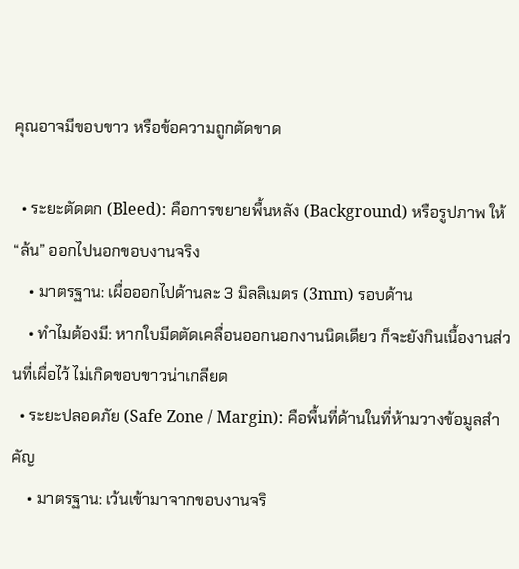คุณอาจมีขอบขาว หรือข้อความถูกตัดขาด

  • ระยะตัดตก (Bleed): คือการขยายพื้นหลัง (Background) หรือรูปภาพ ให้ “ล้น” ออกไปนอกขอบงานจริง
    • มาตรฐาน: เผื่อออกไปด้านละ 3 มิลลิเมตร (3mm) รอบด้าน
    • ทำไมต้องมี: หากใบมีดตัดเคลื่อนออกนอกงานนิดเดียว ก็จะยังกินเนื้องานส่วนที่เผื่อไว้ ไม่เกิดขอบขาวน่าเกลียด
  • ระยะปลอดภัย (Safe Zone / Margin): คือพื้นที่ด้านในที่ห้ามวางข้อมูลสำคัญ
    • มาตรฐาน: เว้นเข้ามาจากขอบงานจริ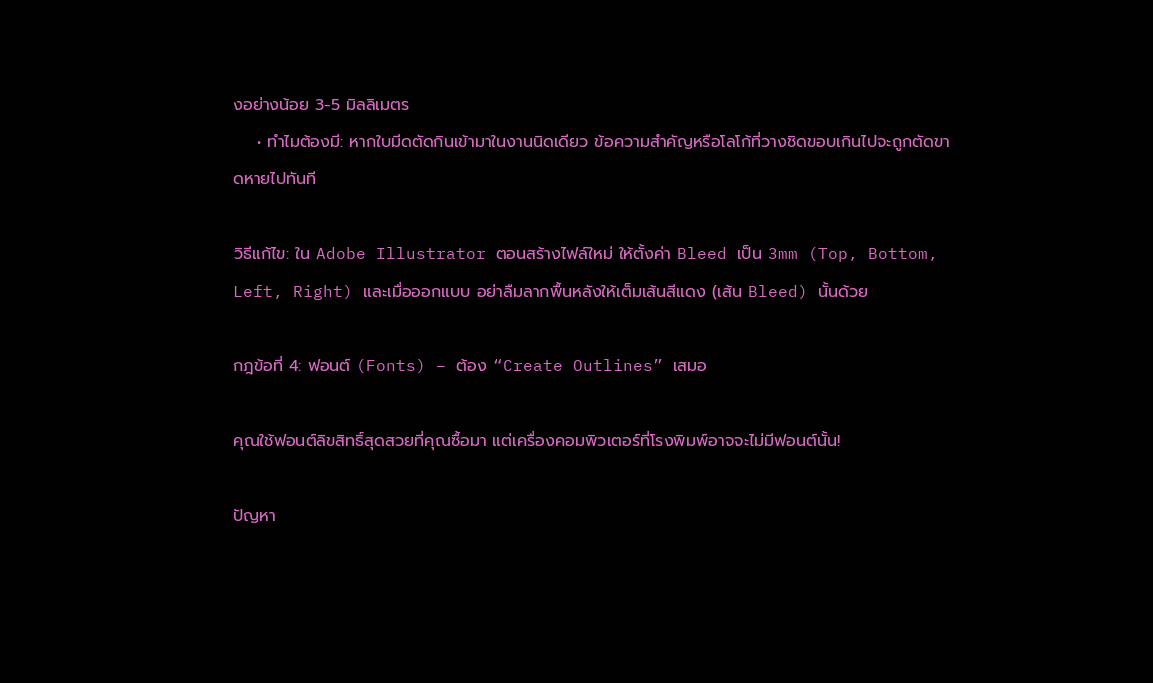งอย่างน้อย 3-5 มิลลิเมตร
    • ทำไมต้องมี: หากใบมีดตัดกินเข้ามาในงานนิดเดียว ข้อความสำคัญหรือโลโก้ที่วางชิดขอบเกินไปจะถูกตัดขาดหายไปทันที

วิธีแก้ไข: ใน Adobe Illustrator ตอนสร้างไฟล์ใหม่ ให้ตั้งค่า Bleed เป็น 3mm (Top, Bottom, Left, Right) และเมื่อออกแบบ อย่าลืมลากพื้นหลังให้เต็มเส้นสีแดง (เส้น Bleed) นั้นด้วย

กฎข้อที่ 4: ฟอนต์ (Fonts) – ต้อง “Create Outlines” เสมอ

คุณใช้ฟอนต์ลิขสิทธิ์สุดสวยที่คุณซื้อมา แต่เครื่องคอมพิวเตอร์ที่โรงพิมพ์อาจจะไม่มีฟอนต์นั้น!

ปัญหา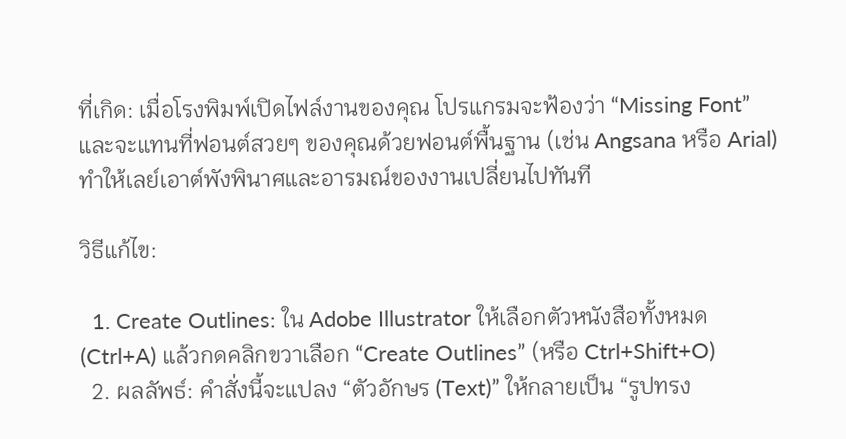ที่เกิด: เมื่อโรงพิมพ์เปิดไฟล์งานของคุณ โปรแกรมจะฟ้องว่า “Missing Font” และจะแทนที่ฟอนต์สวยๆ ของคุณด้วยฟอนต์พื้นฐาน (เช่น Angsana หรือ Arial) ทำให้เลย์เอาต์พังพินาศและอารมณ์ของงานเปลี่ยนไปทันที

วิธีแก้ไข:

  1. Create Outlines: ใน Adobe Illustrator ให้เลือกตัวหนังสือทั้งหมด (Ctrl+A) แล้วกดคลิกขวาเลือก “Create Outlines” (หรือ Ctrl+Shift+O)
  2. ผลลัพธ์: คำสั่งนี้จะแปลง “ตัวอักษร (Text)” ให้กลายเป็น “รูปทรง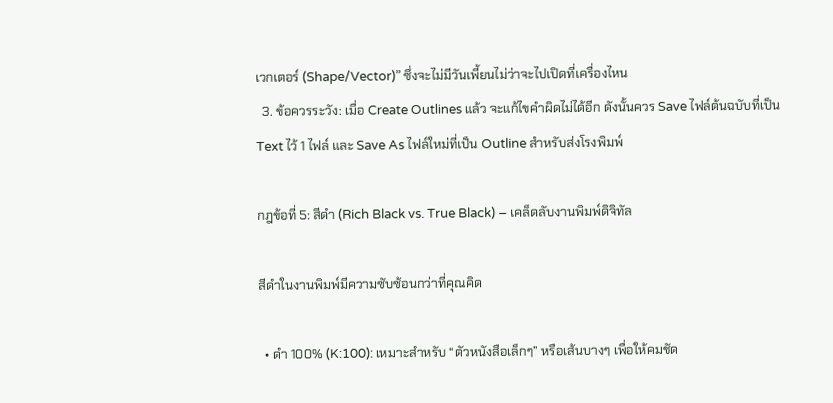เวกเตอร์ (Shape/Vector)” ซึ่งจะไม่มีวันเพี้ยนไม่ว่าจะไปเปิดที่เครื่องไหน
  3. ข้อควรระวัง: เมื่อ Create Outlines แล้ว จะแก้ไขคำผิดไม่ได้อีก ดังนั้นควร Save ไฟล์ต้นฉบับที่เป็น Text ไว้ 1 ไฟล์ และ Save As ไฟล์ใหม่ที่เป็น Outline สำหรับส่งโรงพิมพ์

กฎข้อที่ 5: สีดำ (Rich Black vs. True Black) – เคล็ดลับงานพิมพ์ดิจิทัล

สีดำในงานพิมพ์มีความซับซ้อนกว่าที่คุณคิด

  • ดำ 100% (K:100): เหมาะสำหรับ “ตัวหนังสือเล็กๆ” หรือเส้นบางๆ เพื่อให้คมชัด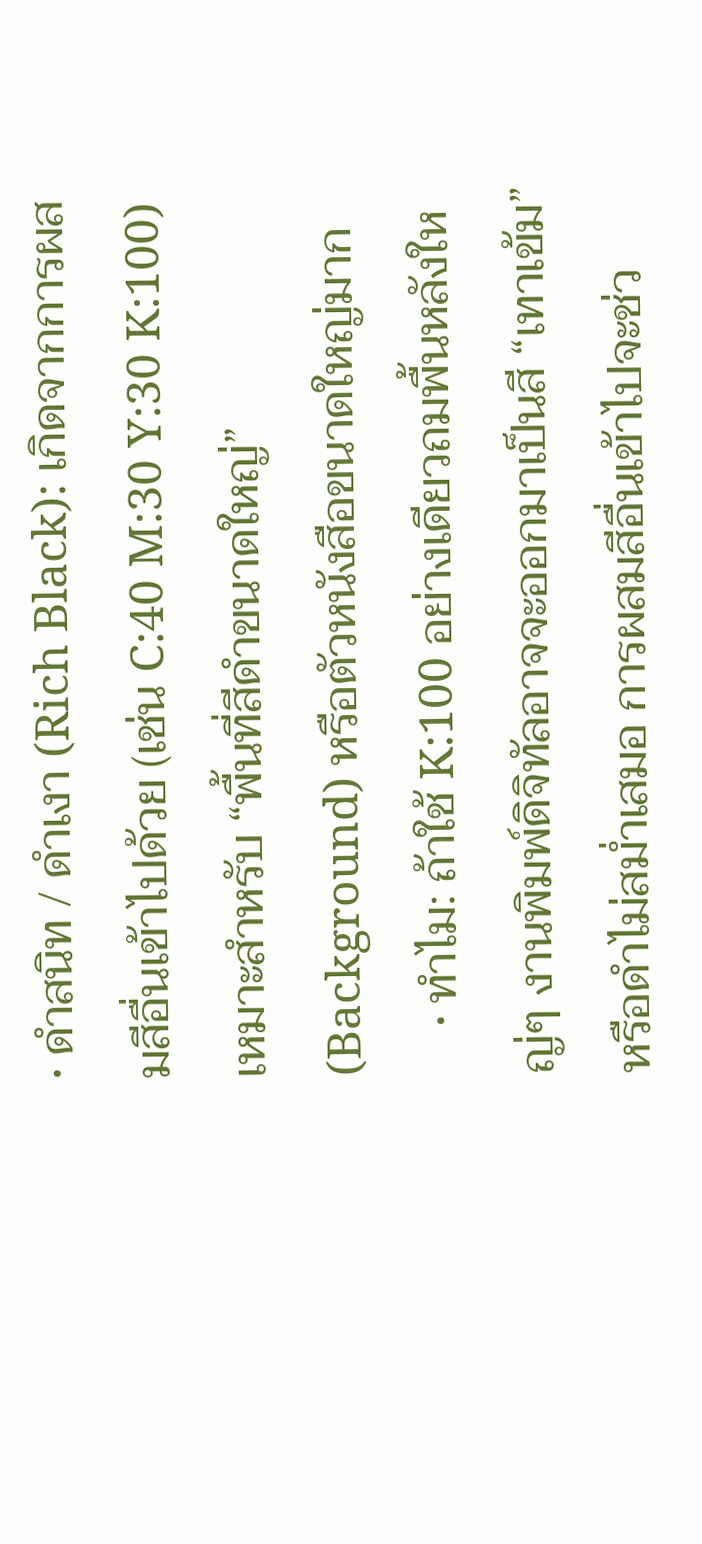• ดำสนิท / ดำเงา (Rich Black): เกิดจากการผสมสีอื่นเข้าไปด้วย (เช่น C:40 M:30 Y:30 K:100) เหมาะสำหรับ “พื้นที่สีดำขนาดใหญ่” (Background) หรือตัวหนังสือขนาดใหญ่มาก
    • ทำไม: ถ้าใช้ K:100 อย่างเดียวถมพื้นหลังใหญ่ๆ งานพิมพ์ดิจิทัลอาจจะออกมาเป็นสี “เทาเข้ม” หรือดำไม่สม่ำเสมอ การผสมสีอื่นเข้าไปจะช่ว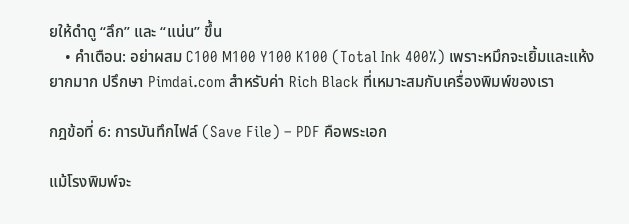ยให้ดำดู “ลึก” และ “แน่น” ขึ้น
    • คำเตือน: อย่าผสม C100 M100 Y100 K100 (Total Ink 400%) เพราะหมึกจะเยิ้มและแห้งยากมาก ปรึกษา Pimdai.com สำหรับค่า Rich Black ที่เหมาะสมกับเครื่องพิมพ์ของเรา

กฎข้อที่ 6: การบันทึกไฟล์ (Save File) – PDF คือพระเอก

แม้โรงพิมพ์จะ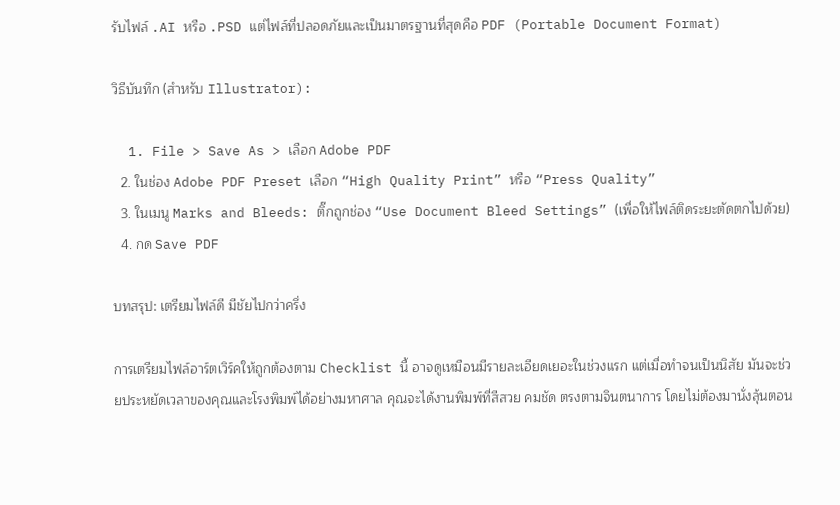รับไฟล์ .AI หรือ .PSD แต่ไฟล์ที่ปลอดภัยและเป็นมาตรฐานที่สุดคือ PDF (Portable Document Format)

วิธีบันทึก (สำหรับ Illustrator):

  1. File > Save As > เลือก Adobe PDF
  2. ในช่อง Adobe PDF Preset เลือก “High Quality Print” หรือ “Press Quality”
  3. ในเมนู Marks and Bleeds: ติ๊กถูกช่อง “Use Document Bleed Settings” (เพื่อให้ไฟล์ติดระยะตัดตกไปด้วย)
  4. กด Save PDF

บทสรุป: เตรียมไฟล์ดี มีชัยไปกว่าครึ่ง

การเตรียมไฟล์อาร์ตเวิร์คให้ถูกต้องตาม Checklist นี้ อาจดูเหมือนมีรายละเอียดเยอะในช่วงแรก แต่เมื่อทำจนเป็นนิสัย มันจะช่วยประหยัดเวลาของคุณและโรงพิมพ์ได้อย่างมหาศาล คุณจะได้งานพิมพ์ที่สีสวย คมชัด ตรงตามจินตนาการ โดยไม่ต้องมานั่งลุ้นตอน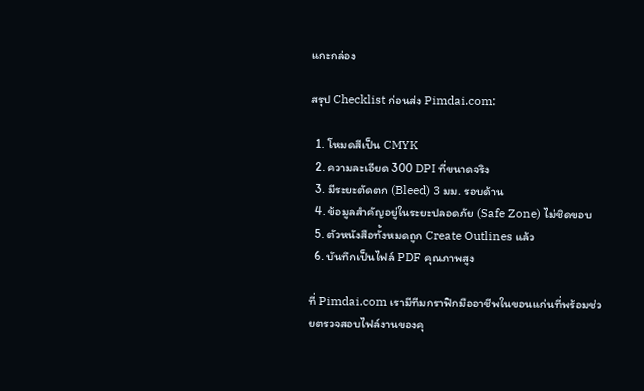แกะกล่อง

สรุป Checklist ก่อนส่ง Pimdai.com:

  1. โหมดสีเป็น CMYK
  2. ความละเอียด 300 DPI ที่ขนาดจริง
  3. มีระยะตัดตก (Bleed) 3 มม. รอบด้าน
  4. ข้อมูลสำคัญอยู่ในระยะปลอดภัย (Safe Zone) ไม่ชิดขอบ
  5. ตัวหนังสือทั้งหมดถูก Create Outlines แล้ว
  6. บันทึกเป็นไฟล์ PDF คุณภาพสูง

ที่ Pimdai.com เรามีทีมกราฟิกมืออาชีพในขอนแก่นที่พร้อมช่วยตรวจสอบไฟล์งานของคุ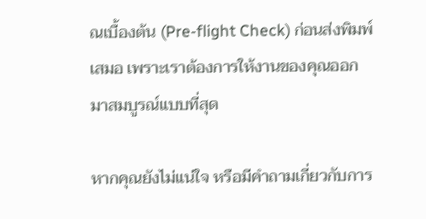ณเบื้องต้น (Pre-flight Check) ก่อนส่งพิมพ์เสมอ เพราะเราต้องการให้งานของคุณออกมาสมบูรณ์แบบที่สุด

หากคุณยังไม่แน่ใจ หรือมีคำถามเกี่ยวกับการ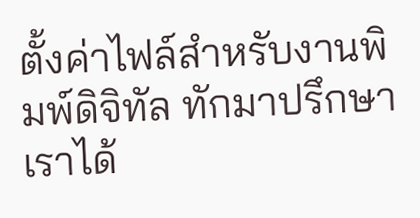ตั้งค่าไฟล์สำหรับงานพิมพ์ดิจิทัล ทักมาปรึกษาเราได้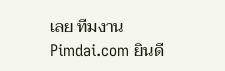เลย ทีมงาน Pimdai.com ยินดี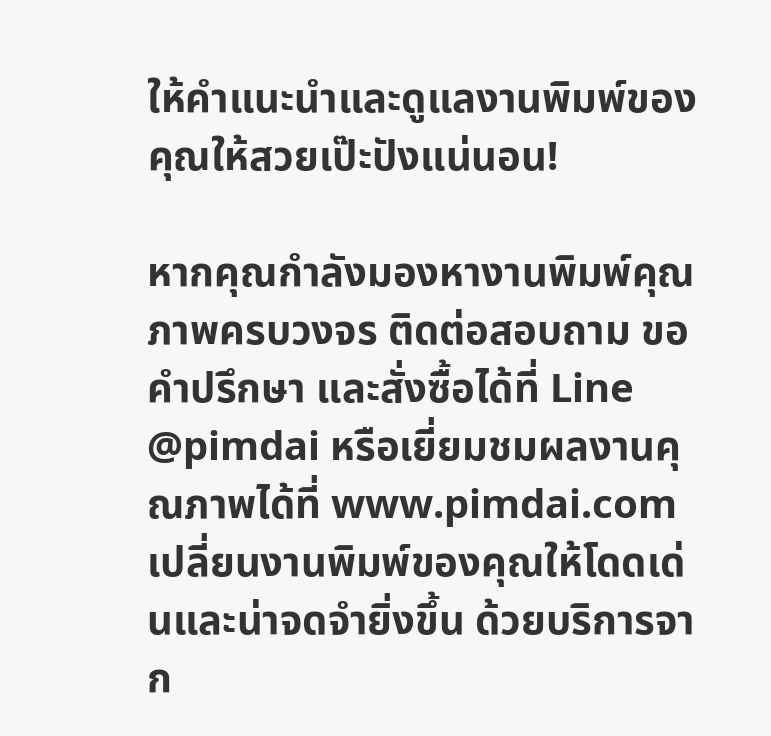ให้คำแนะนำและดูแลงานพิมพ์ของคุณให้สวยเป๊ะปังแน่นอน!

หากคุณกำลังมองหางานพิมพ์คุณภาพครบวงจร ติดต่อสอบถาม ขอคำปรึกษา และสั่งซื้อได้ที่ Line @pimdai หรือเยี่ยมชมผลงานคุณภาพได้ที่ www.pimdai.com เปลี่ยนงานพิมพ์ของคุณให้โดดเด่นและน่าจดจำยิ่งขึ้น ด้วยบริการจาก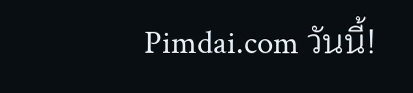Pimdai.com วันนี้!